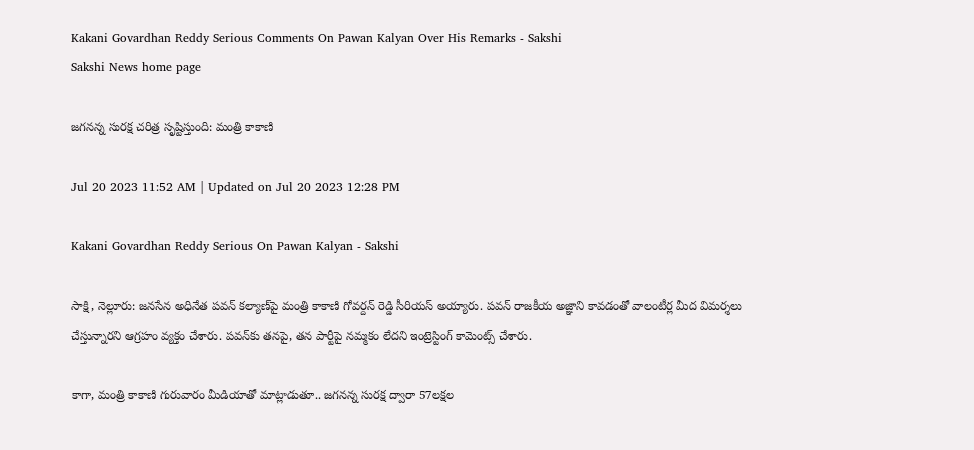Kakani Govardhan Reddy Serious Comments On Pawan Kalyan Over His Remarks - Sakshi
Sakshi News home page

జగనన్న సురక్ష చరిత్ర సృష్టిస్తుంది: మంత్రి కాకాణి

Jul 20 2023 11:52 AM | Updated on Jul 20 2023 12:28 PM

Kakani Govardhan Reddy Serious On Pawan Kalyan - Sakshi

సాక్షి, నెల్లూరు: జనసేన అధినేత పవన్‌ కల్యాణ్‌పై మంత్రి కాకాణి గోవర్దన్‌ రెడ్డి సీరియస్‌ అయ్యారు. పవన్‌ రాజకీయ అజ్ఞాని కావడంతో వాలంటీర్ల మీద విమర్శలు చేస్తున్నారని ఆగ్రహం వ్యక్తం చేశారు. పవన్‌కు తనపై, తన పార్టీపై నమ్మకం లేదని ఇంట్రెస్టింగ్‌ కామెంట్స్‌ చేశారు.

కాగా, మంత్రి కాకాణి గురువారం మీడియాతో మాట్లాడుతూ.. జగనన్న సురక్ష ద్వారా 57లక్షల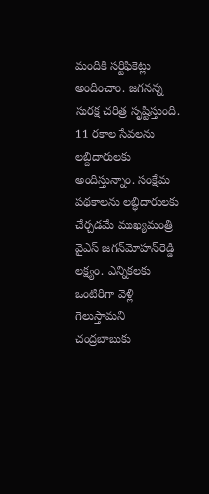మందికి సర్టిఫికెట్లు అందించాం. జగనన్న సురక్ష చరిత్ర సృష్టిస్తుంది. 11 రకాల సేవలను లబ్దిదారులకు అందిస్తున్నాం. సంక్షేమ పథకాలను లబ్ధిదారులకు చేర్చడమే ముఖ్యమంత్రి వైఎస్‌ జగన్‌మోహన్‌రెడ్డి లక్ష్యం. ఎన్నికలకు ఒంటిరిగా వెళ్లి గెలుస్తామని చంద్రబాబుకు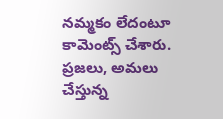నమ్మకం లేదంటూ కామెంట్స్‌ చేశారు. ప్రజలు, అమలు చేస్తున్న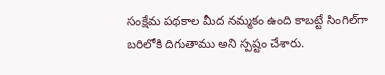సంక్షేమ పథకాల మీద నమ్మకం ఉంది కాబట్టే సింగిల్‌గా బరిలోకి దిగుతాము అని స్పష్టం చేశారు.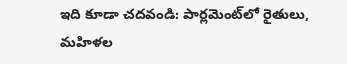ఇది కూడా చదవండి: పార్లమెంట్‌లో రైతులు, మహిళల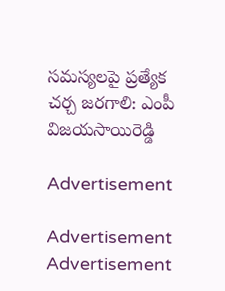సమస్యలపై ప్రత్యేక చర్చ జరగాలి: ఎంపీ విజయసాయిరెడ్డి

Advertisement

Advertisement
Advertisement